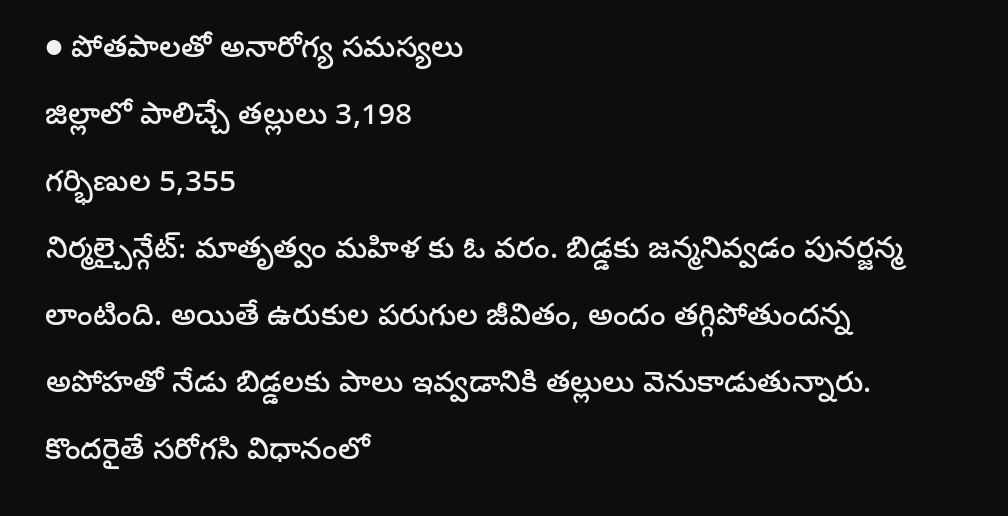● పోతపాలతో అనారోగ్య సమస్యలు
జిల్లాలో పాలిచ్చే తల్లులు 3,198
గర్భిణుల 5,355
నిర్మల్చైన్గేట్: మాతృత్వం మహిళ కు ఓ వరం. బిడ్డకు జన్మనివ్వడం పునర్జన్మ లాంటింది. అయితే ఉరుకుల పరుగుల జీవితం, అందం తగ్గిపోతుందన్న అపోహతో నేడు బిడ్డలకు పాలు ఇవ్వడానికి తల్లులు వెనుకాడుతున్నారు. కొందరైతే సరోగసి విధానంలో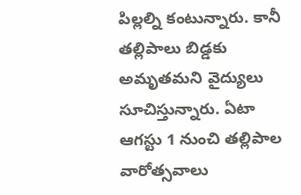పిల్లల్ని కంటున్నారు. కానీ తల్లిపాలు బిడ్డకు అమృతమని వైద్యులు సూచిస్తున్నారు. ఏటా ఆగస్టు 1 నుంచి తల్లిపాల వారోత్సవాలు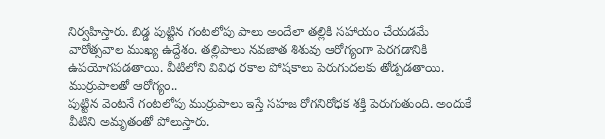నిర్వహిస్తారు. బిడ్డ పుట్టిన గంటలోపు పాలు అందేలా తల్లికి సహాయం చేయడమే వారోత్సవాల ముఖ్య ఉద్దేశం. తల్లిపాలు నవజాత శిశువు ఆరోగ్యంగా పెరగడానికి ఉపయోగపడతాయి. వీటిలోని వివిధ రకాల పోషకాలు పెరుగుదలకు తోడ్పడతాయి.
ముర్రుపాలతో ఆరోగ్యం..
పుట్టిన వెంటనే గంటలోపు ముర్రుపాలు ఇస్తే సహజ రోగనిరోధక శక్తి పెరుగుతుంది. అందుకే వీటిని అమృతంతో పోలుస్తారు.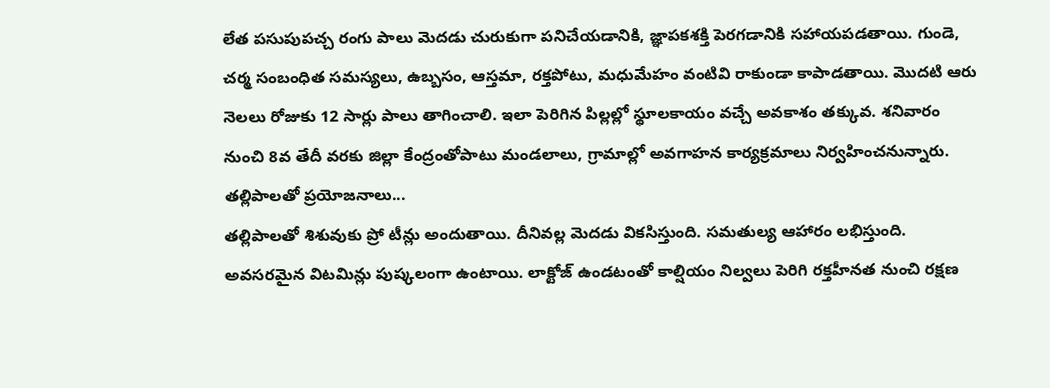లేత పసుపుపచ్చ రంగు పాలు మెదడు చురుకుగా పనిచేయడానికి, జ్ఞాపకశక్తి పెరగడానికి సహాయపడతాయి. గుండె, చర్మ సంబంధిత సమస్యలు, ఉబ్బసం, ఆస్తమా, రక్తపోటు, మధుమేహం వంటివి రాకుండా కాపాడతాయి. మొదటి ఆరు నెలలు రోజుకు 12 సార్లు పాలు తాగించాలి. ఇలా పెరిగిన పిల్లల్లో స్థూలకాయం వచ్చే అవకాశం తక్కువ. శనివారం నుంచి 8వ తేదీ వరకు జిల్లా కేంద్రంతోపాటు మండలాలు, గ్రామాల్లో అవగాహన కార్యక్రమాలు నిర్వహించనున్నారు.
తల్లిపాలతో ప్రయోజనాలు...
తల్లిపాలతో శిశువుకు ప్రో టీన్లు అందుతాయి. దీనివల్ల మెదడు వికసిస్తుంది. సమతుల్య ఆహారం లభిస్తుంది. అవసరమైన విటమిన్లు పుష్కలంగా ఉంటాయి. లాక్టోజ్ ఉండటంతో కాల్షియం నిల్వలు పెరిగి రక్తహీనత నుంచి రక్షణ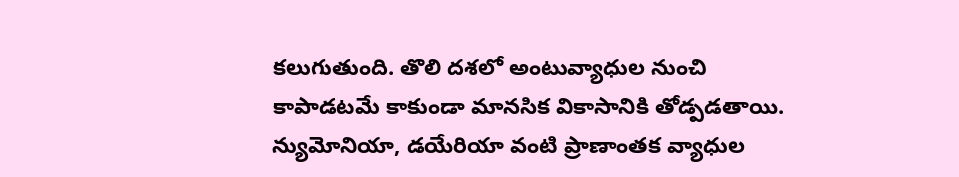కలుగుతుంది. తొలి దశలో అంటువ్యాధుల నుంచి కాపాడటమే కాకుండా మానసిక వికాసానికి తోడ్పడతాయి. న్యుమోనియా, డయేరియా వంటి ప్రాణాంతక వ్యాధుల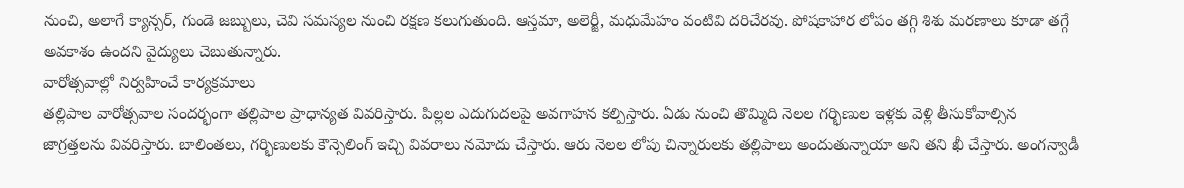నుంచి, అలాగే క్యాన్సర్, గుండె జబ్బులు, చెవి సమస్యల నుంచి రక్షణ కలుగుతుంది. ఆస్తమా, అలెర్జీ, మధుమేహం వంటివి దరిచేరవు. పోషకాహార లోపం తగ్గి శిశు మరణాలు కూడా తగ్గే అవకాశం ఉందని వైద్యులు చెబుతున్నారు.
వారోత్సవాల్లో నిర్వహించే కార్యక్రమాలు
తల్లిపాల వారోత్సవాల సందర్భంగా తల్లిపాల ప్రాధాన్యత వివరిస్తారు. పిల్లల ఎదుగుదలపై అవగాహన కల్పిస్తారు. ఏడు నుంచి తొమ్మిది నెలల గర్భిణుల ఇళ్లకు వెళ్లి తీసుకోవాల్సిన జాగ్రత్తలను వివరిస్తారు. బాలింతలు, గర్భిణులకు కౌన్సెలింగ్ ఇచ్చి వివరాలు నమోదు చేస్తారు. ఆరు నెలల లోపు చిన్నారులకు తల్లిపాలు అందుతున్నాయా అని తని ఖీ చేస్తారు. అంగన్వాడీ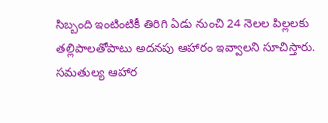సిబ్బంది ఇంటింటికీ తిరిగి ఏడు నుంచి 24 నెలల పిల్లలకు తల్లిపాలతోపాటు అదనపు ఆహారం ఇవ్వాలని సూచిస్తారు. సమతుల్య ఆహార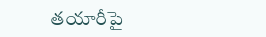తయారీపై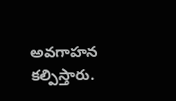అవగాహన కల్పిస్తారు.